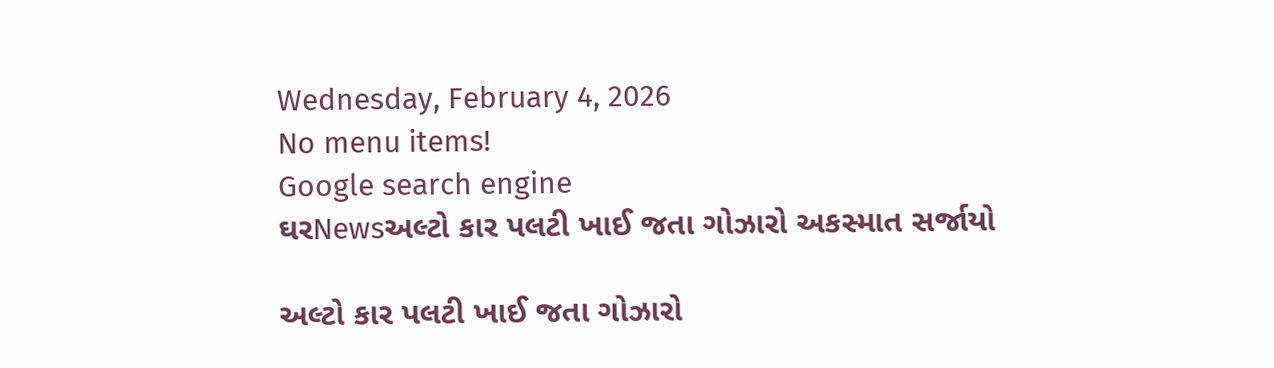Wednesday, February 4, 2026
No menu items!
Google search engine
ઘરNewsઅલ્ટો કાર પલટી ખાઈ જતા ગોઝારો અકસ્માત સર્જાયો

અલ્ટો કાર પલટી ખાઈ જતા ગોઝારો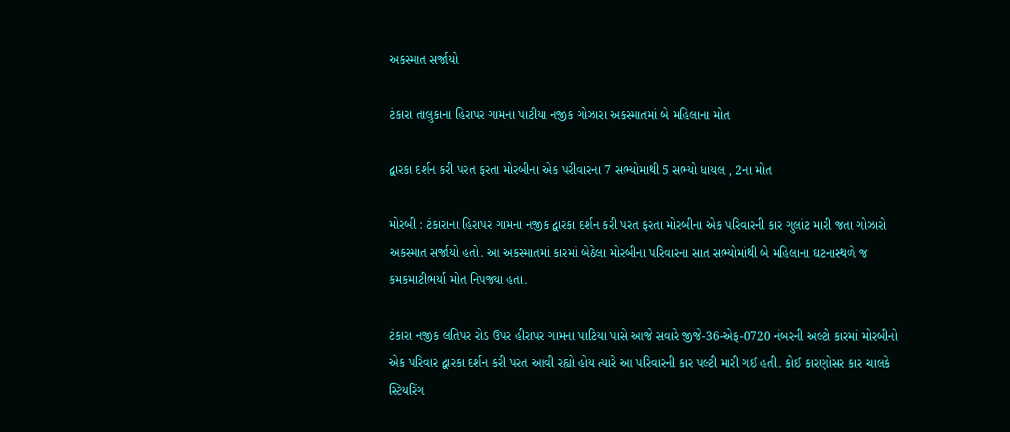અકસ્માત સર્જાયો

ટંકારા તાલુકાના હિરાપર ગામના પાટીયા નજીક ગોઝારા અકસ્માતમાં બે મહિલાના મોત

દ્વારકા દર્શન કરી પરત ફરતા મોરબીના એક પરીવારના 7 સભ્યોમાથી 5 સભ્યો ધાયલ , 2ના મોત

મોરબી : ટંકારાના હિરાપર ગામના નજીક દ્વારકા દર્શન કરી પરત ફરતા મોરબીના એક પરિવારની કાર ગુલાંટ મારી જતા ગોઝારો અકસ્માત સર્જાયો હતો. આ અકસ્માતમાં કારમાં બેઠેલા મોરબીના પરિવારના સાત સભ્યોમાંથી બે મહિલાના ઘટનાસ્થળે જ કમકમાટીભર્યા મોત નિપજ્યા હતા.

ટંકારા નજીક લતિપર રોડ ઉપર હીરાપર ગામના પાટિયા પાસે આજે સવારે જીજે-36-એફ-0720 નંબરની અલ્ટો કારમાં મોરબીનો એક પરિવાર દ્વારકા દર્શન કરી પરત આવી રહ્યો હોય ત્યારે આ પરિવારની કાર પલ્ટી મારી ગઈ હતી. કોઈ કારણોસર કાર ચાલકે સ્ટિયરિંગ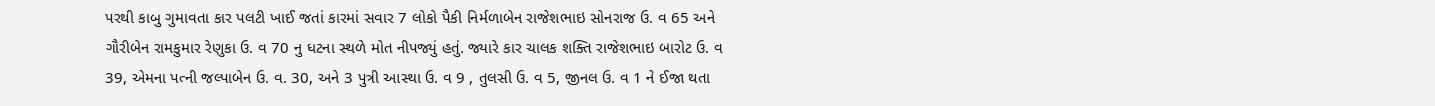પરથી કાબુ ગુમાવતા કાર પલટી ખાઈ જતાં કારમાં સવાર 7 લોકો પૈકી નિર્મળાબેન રાજેશભાઇ સોનરાજ ઉ. વ 65 અને ગૌરીબેન રામકુમાર રેણુકા ઉ. વ 70 નુ ધટના સ્થળે મોત નીપજ્યું હતું. જ્યારે કાર ચાલક શક્તિ રાજેશભાઇ બારોટ ઉ. વ 39, એમના પત્ની જલ્પાબેન ઉ. વ. 30, અને 3 પુત્રી આસ્થા ઉ. વ 9 , તુલસી ઉ. વ 5, જીનલ ઉ. વ 1 ને ઈજા થતા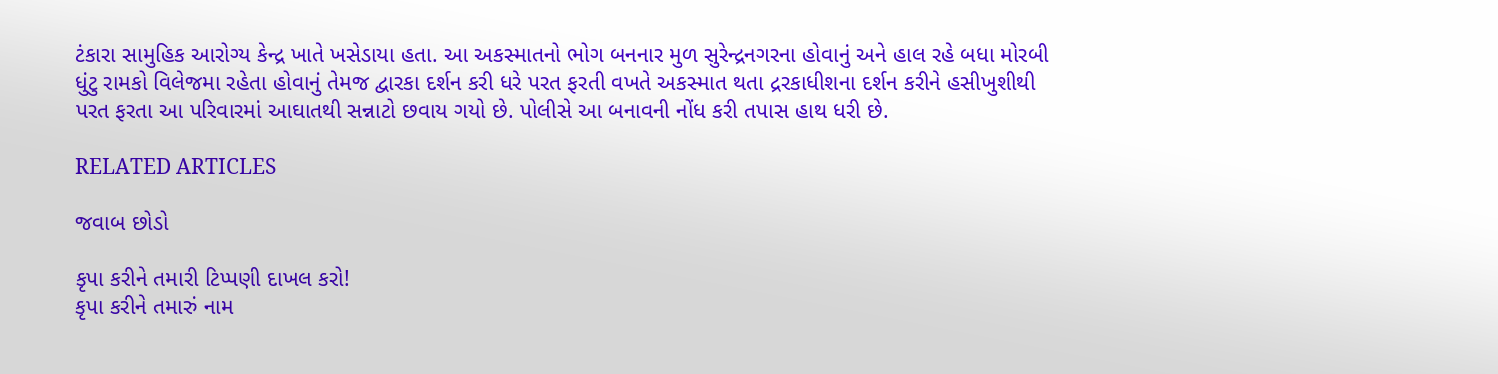ટંકારા સામુહિક આરોગ્ય કેન્દ્ર ખાતે ખસેડાયા હતા. આ અકસ્માતનો ભોગ બનનાર મુળ સુરેન્દ્રનગરના હોવાનું અને હાલ રહે બધા મોરબી ધુંટુ રામકો વિલેજમા રહેતા હોવાનું તેમજ દ્વારકા દર્શન કરી ધરે પરત ફરતી વખતે અકસ્માત થતા દ્રરકાધીશના દર્શન કરીને હસીખુશીથી પરત ફરતા આ પરિવારમાં આઘાતથી સન્નાટો છવાય ગયો છે. પોલીસે આ બનાવની નોંધ કરી તપાસ હાથ ધરી છે.

RELATED ARTICLES

જવાબ છોડો

કૃપા કરીને તમારી ટિપ્પણી દાખલ કરો!
કૃપા કરીને તમારું નામ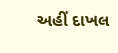અહીં દાખલ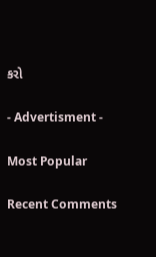કરો

- Advertisment -

Most Popular

Recent Comments